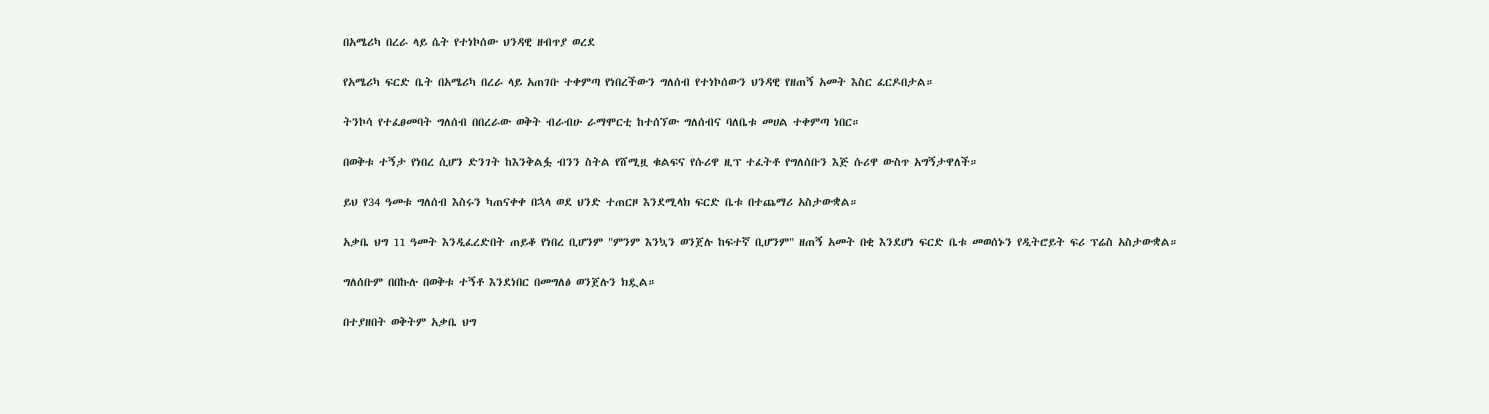በአሜሪካ በረራ ላይ ሴት የተነኮሰው ህንዳዊ ዘብጥያ ወረደ

የአሜሪካ ፍርድ ቤት በአሜሪካ በረራ ላይ አጠገቡ ተቀምጣ የነበረችውን ግለሰብ የተነኮሰውን ህንዳዊ የዘጠኝ አመት እስር ፈርዶበታል።

ትንኮሳ የተፈፀመባት ግለሰብ በበረራው ወቅት ብራብሁ ራማሞርቲ ከተሰኘው ግለሰብና ባለቤቱ መሀል ተቀምጣ ነበር።

በወቅቱ ተኝታ የነበረ ሲሆን ድንገት ከእንቅልፏ ብንን ስትል የሸሚዟ ቁልፍና የሱሪዋ ዚፕ ተፈትቶ የግለሰቡን እጅ ሱሪዋ ውስጥ አግኝታዋለች።

ይህ የ34 ዓመቱ ግለሰብ እስሩን ካጠናቀቀ በኋላ ወደ ህንድ ተጠርዞ እንደሚላክ ፍርድ ቤቱ በተጨማሪ አስታውቋል።

አቃቤ ህግ 11 ዓመት እንዲፈረድበት ጠይቆ የነበረ ቢሆንም "ምንም እንኳን ወንጀሉ ከፍተኛ ቢሆንም" ዘጠኝ አመት በቂ እንደሆነ ፍርድ ቤቱ መወሰኑን የዲትሮይት ፍሪ ፕሬስ አስታውቋል።

ግለሰቡም በበኩሉ በወቅቱ ተኝቶ እንደነበር በመግለፅ ወንጀሉን ክዷል።

በተያዘበት ወቅትም አቃቤ ህግ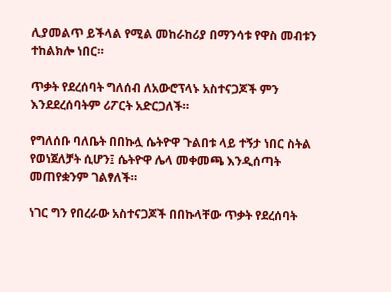ሊያመልጥ ይችላል የሚል መከራከሪያ በማንሳቱ የዋስ መብቱን ተከልክሎ ነበር።

ጥቃት የደረሰባት ግለሰብ ለአውሮፕላኑ አስተናጋጆች ምን እንደደረሰባትም ሪፖርት አድርጋለች።

የግለሰቡ ባለቤት በበኩሏ ሴትዮዋ ጉልበቱ ላይ ተኝታ ነበር ስትል የወነጀለቻት ሲሆን፤ ሴትዮዋ ሌላ መቀመጫ እንዲሰጣት መጠየቋንም ገልፃለች።

ነገር ግን የበረራው አስተናጋጆች በበኩላቸው ጥቃት የደረሰባት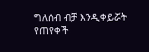ግለሰብ ብቻ እንዲቀይሯት የጠየቀች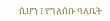ሲሆን ፤ የግለሰቡ ባለቤት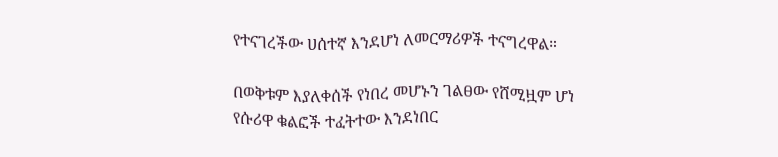የተናገረችው ሀሰተኛ እንደሆነ ለመርማሪዎች ተናግረዋል።

በወቅቱም እያለቀሰች የነበረ መሆኑን ገልፀው የሸሚዟም ሆነ የሱሪዋ ቁልፎች ተፈትተው እንደነበር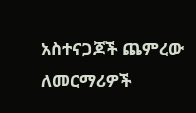አስተናጋጆች ጨምረው ለመርማሪዎች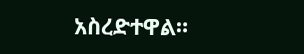አስረድተዋል።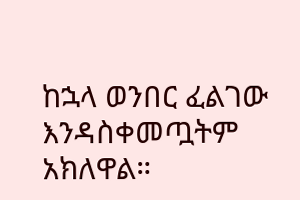ከኋላ ወንበር ፈልገው እንዳስቀመጧትም አክለዋል።